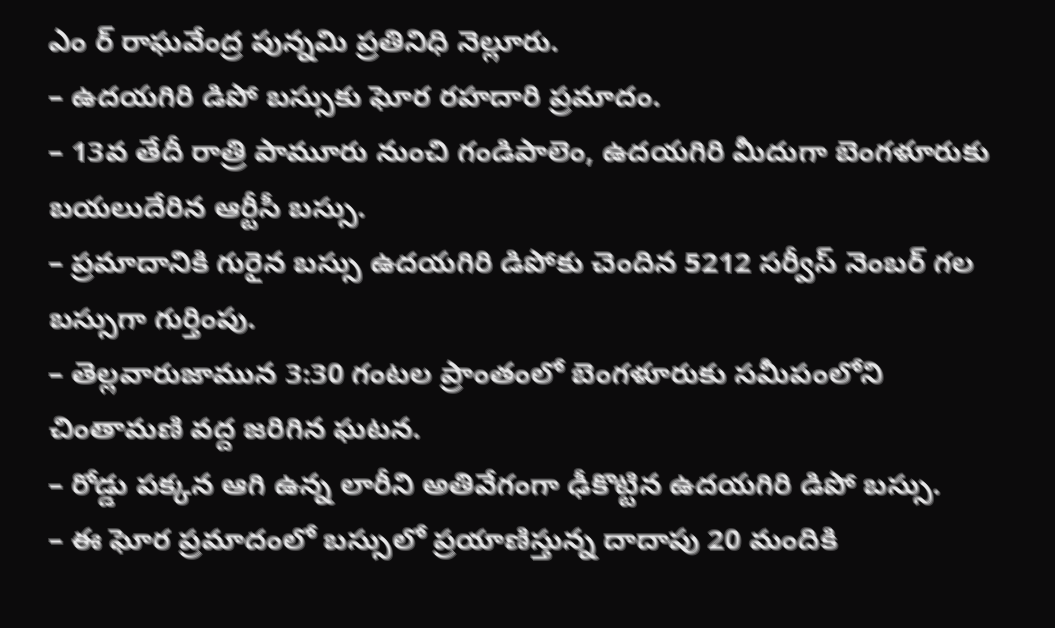ఎం ర్ రాఘవేంద్ర పున్నమి ప్రతినిధి నెల్లూరు.
– ఉదయగిరి డిపో బస్సుకు ఘోర రహదారి ప్రమాదం.
– 13వ తేదీ రాత్రి పామూరు నుంచి గండిపాలెం, ఉదయగిరి మీదుగా బెంగళూరుకు బయలుదేరిన ఆర్టీసీ బస్సు.
– ప్రమాదానికి గురైన బస్సు ఉదయగిరి డిపోకు చెందిన 5212 సర్వీస్ నెంబర్ గల బస్సుగా గుర్తింపు.
– తెల్లవారుజామున 3:30 గంటల ప్రాంతంలో బెంగళూరుకు సమీపంలోని చింతామణి వద్ద జరిగిన ఘటన.
– రోడ్డు పక్కన ఆగి ఉన్న లారీని అతివేగంగా ఢీకొట్టిన ఉదయగిరి డిపో బస్సు.
– ఈ ఘోర ప్రమాదంలో బస్సులో ప్రయాణిస్తున్న దాదాపు 20 మందికి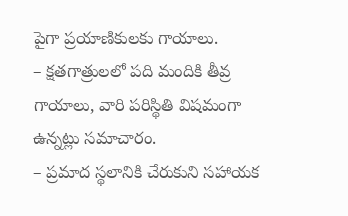పైగా ప్రయాణికులకు గాయాలు.
– క్షతగాత్రులలో పది మందికి తీవ్ర గాయాలు, వారి పరిస్థితి విషమంగా ఉన్నట్లు సమాచారం.
– ప్రమాద స్థలానికి చేరుకుని సహాయక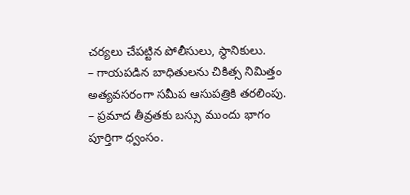చర్యలు చేపట్టిన పోలీసులు, స్థానికులు.
– గాయపడిన బాధితులను చికిత్స నిమిత్తం అత్యవసరంగా సమీప ఆసుపత్రికి తరలింపు.
– ప్రమాద తీవ్రతకు బస్సు ముందు భాగం పూర్తిగా ధ్వంసం.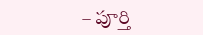– పూర్తి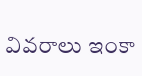వివరాలు ఇంకా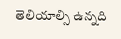తెలియాల్సి ఉన్నది